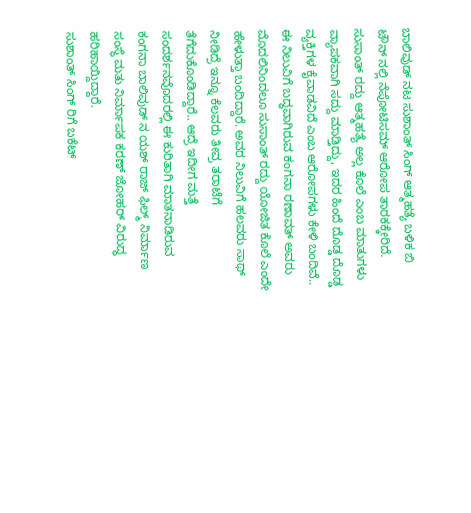ಬಾಲಿವುಡ್ ನಟ ಸುಶಾಂತ್ ಸಿಂಗ್ ಆತ್ಮಹತ್ಯೆ ಬಳಿಕ ಬಿ ಟೌನ್ ನಲ್ಲಿ ನೆಪೋಟಿಸಮ್ ಆರೋಪ ತಾರಕಕ್ಕೇರಿದೆ. ಸುಸಾಂತ್ ರದ್ದು ಆತ್ಮಹತ್ಯೆ ಅಲ್ಲ ಕೊಲೆ ಎಂಬ ಮಾತುಗಳು ವ್ಯಾಪಕವಾಗಿ ಸದ್ದು ಮಾಡ್ತಿದ್ದು, ಇದರ ಹಿಂದೆ ದೊಡ್ಡ ದೊಡ್ಡ ವ್ಯಕ್ತಿಗಳ ಕೈವಾಡವಿದೆ ಎಂಬ ಆರೋಪಗಳು ಕೇಳಿ ಬಂದಿವೆ.. ಈ ನಿಲುವಿಗೆ ಬದ್ಧವಾಗಿರುವ ಕಂಗನಾ ರಣಾವತ್ ಅವರು ಮೊದಲಿನಿಂದಲೂ ಸುಸಾಂತ್ ರದ್ದು ಯೋಜಿತ ಕೊಲೆ ಎಂದೇ ಹೇಳುತ್ತಾ ಬಂದಿದ್ದಾರೆ. ಅವರ ನಿಲುವಿಗೆ ಹಲವರು ಸಾಥ್ ನೀಡಿದ್ರೆ ಇನ್ನೂ ಕೆಲವರು ತೀವ್ರ ತರಾಟೆಗೆ ತೆಗೆದುಕೊಂಡಿದ್ದಾರೆ.. ಆದ್ರೆ ಇದೀಗ ಮತ್ತೆ ಸಂದರ್ಶನವೊದರಲ್ಲಿ ಈ ಕುರಿತಾಗಿ ಮಾತನಾಡಿರುವ ಕಂಗನಾ ಬಾಲಿವುಡ್ ನ ಯಶ್ ರಾಜ್ ಫಿಲ್ಮ್ ನಿರ್ಮಾಣ ಸಂಸ್ಥೆ ಮತು ನಿರ್ಮಾಪಕ ಕರಣ್ ಜೋಹರ್ ವಿರುದ್ಧ ಹರಿಹಾಯ್ದಿದ್ದಾರೆ.
ಸುಶಾಂತ್ ಸಿಂಗ್ ರಿಗೆ ಬಕೆಟ್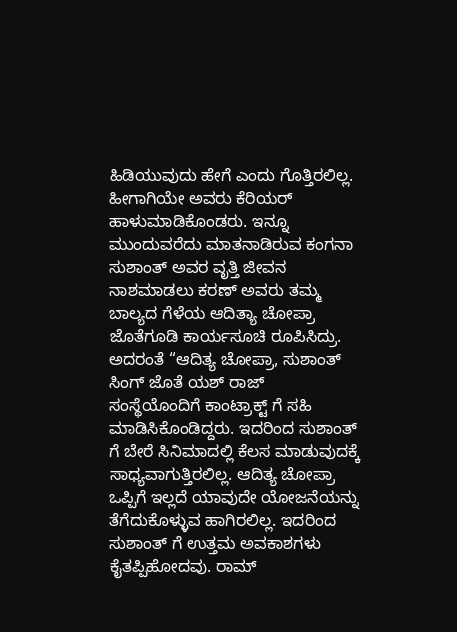ಹಿಡಿಯುವುದು ಹೇಗೆ ಎಂದು ಗೊತ್ತಿರಲಿಲ್ಲ. ಹೀಗಾಗಿಯೇ ಅವರು ಕೆರಿಯರ್ ಹಾಳುಮಾಡಿಕೊಂಡರು. ಇನ್ನೂ ಮುಂದುವರೆದು ಮಾತನಾಡಿರುವ ಕಂಗನಾ ಸುಶಾಂತ್ ಅವರ ವೃತ್ತಿ ಜೀವನ ನಾಶಮಾಡಲು ಕರಣ್ ಅವರು ತಮ್ಮ ಬಾಲ್ಯದ ಗೆಳೆಯ ಆದಿತ್ಯಾ ಚೋಪ್ರಾ ಜೊತೆಗೂಡಿ ಕಾರ್ಯಸೂಚಿ ರೂಪಿಸಿದ್ರು. ಅದರಂತೆ “ಆದಿತ್ಯ ಚೋಪ್ರಾ, ಸುಶಾಂತ್ ಸಿಂಗ್ ಜೊತೆ ಯಶ್ ರಾಜ್ ಸಂಸ್ಥೆಯೊಂದಿಗೆ ಕಾಂಟ್ರಾಕ್ಟ್ ಗೆ ಸಹಿ ಮಾಡಿಸಿಕೊಂಡಿದ್ದರು. ಇದರಿಂದ ಸುಶಾಂತ್ ಗೆ ಬೇರೆ ಸಿನಿಮಾದಲ್ಲಿ ಕೆಲಸ ಮಾಡುವುದಕ್ಕೆ ಸಾಧ್ಯವಾಗುತ್ತಿರಲಿಲ್ಲ. ಆದಿತ್ಯ ಚೋಪ್ರಾ ಒಪ್ಪಿಗೆ ಇಲ್ಲದೆ ಯಾವುದೇ ಯೋಜನೆಯನ್ನು ತೆಗೆದುಕೊಳ್ಳುವ ಹಾಗಿರಲಿಲ್ಲ. ಇದರಿಂದ ಸುಶಾಂತ್ ಗೆ ಉತ್ತಮ ಅವಕಾಶಗಳು ಕೈತಪ್ಪಿಹೋದವು. ರಾಮ್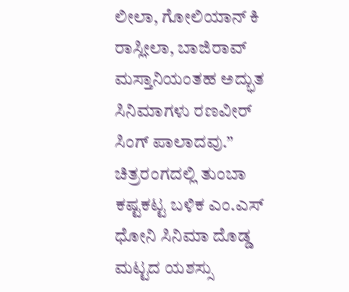ಲೀಲಾ, ಗೋಲಿಯಾನ್ ಕಿ ರಾಸ್ಲೀಲಾ, ಬಾಜಿರಾವ್ ಮಸ್ತಾನಿಯಂತಹ ಅದ್ಭುತ ಸಿನಿಮಾಗಳು ರಣವೀರ್ ಸಿಂಗ್ ಪಾಲಾದವು.”
ಚಿತ್ರರಂಗದಲ್ಲಿ ತುಂಬಾ ಕಷ್ಟಕಟ್ಟ ಬಳಿಕ ಎಂ.ಎಸ್ ಧೋನಿ ಸಿನಿಮಾ ದೊಡ್ಡ ಮಟ್ಟದ ಯಶಸ್ಸು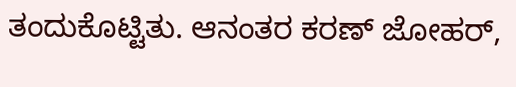ತಂದುಕೊಟ್ಟಿತು. ಆನಂತರ ಕರಣ್ ಜೋಹರ್,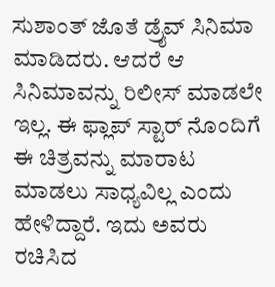ಸುಶಾಂತ್ ಜೊತೆ ಡ್ರೈವ್ ಸಿನಿಮಾ ಮಾಡಿದರು. ಆದರೆ ಆ ಸಿನಿಮಾವನ್ನು ರಿಲೀಸ್ ಮಾಡಲೇ ಇಲ್ಲ. ಈ ಫ್ಲಾಪ್ ಸ್ಟಾರ್ ನೊಂದಿಗೆ ಈ ಚಿತ್ರವನ್ನು ಮಾರಾಟ ಮಾಡಲು ಸಾಧ್ಯವಿಲ್ಲ ಎಂದು ಹೇಳಿದ್ದಾರೆ. ಇದು ಅವರು ರಚಿಸಿದ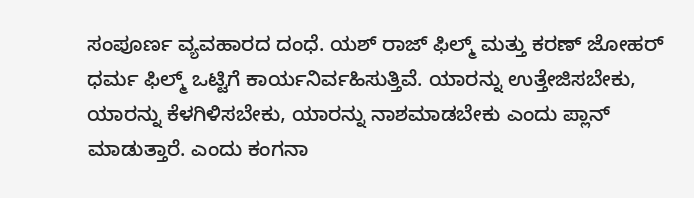ಸಂಪೂರ್ಣ ವ್ಯವಹಾರದ ದಂಧೆ. ಯಶ್ ರಾಜ್ ಫಿಲ್ಮ್ ಮತ್ತು ಕರಣ್ ಜೋಹರ್ ಧರ್ಮ ಫಿಲ್ಮ್ ಒಟ್ಟಿಗೆ ಕಾರ್ಯನಿರ್ವಹಿಸುತ್ತಿವೆ. ಯಾರನ್ನು ಉತ್ತೇಜಿಸಬೇಕು, ಯಾರನ್ನು ಕೆಳಗಿಳಿಸಬೇಕು, ಯಾರನ್ನು ನಾಶಮಾಡಬೇಕು ಎಂದು ಪ್ಲಾನ್ ಮಾಡುತ್ತಾರೆ. ಎಂದು ಕಂಗನಾ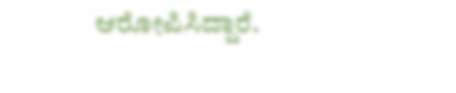ಆರೋಪಿಸಿದ್ದಾರೆ.